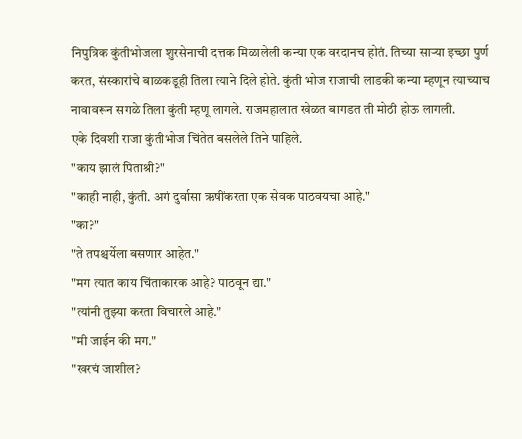निपुत्रिक कुंतीभोजला शुरसेनाची दत्तक मिळालेली कन्या एक वरदानच होतं. तिच्या साऱ्या इच्छा पुर्ण करत, संस्कारांचे बाळकडूही तिला त्याने दिले होते. कुंती भोज राजाची लाडकी कन्या म्हणून त्याच्याच नावावरून सगळे तिला कुंती म्हणू लागले. राजमहालात खेळत बागडत ती मोठी होऊ लागली.
एके दिवशी राजा कुंतीभोज चिंतेत बसलेले तिने पाहिले.
"काय झालं पिताश्री?"
"काही नाही, कुंती. अगं दुर्वासा ऋषींकरता एक सेवक पाठवयचा आहे."
"का?"
"ते तपश्चर्येला बसणार आहेत."
"मग त्यात काय चिंताकारक आहे? पाठवून द्या."
"त्यांनी तुझ्या करता विचारले आहे."
"मी जाईन की मग."
"खरचं जाशील?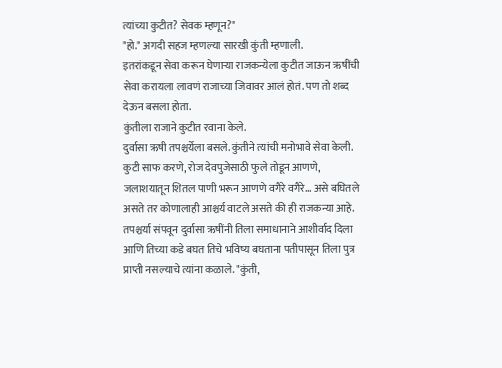त्यांच्या कुटीत? सेवक म्हणून?"
"हो." अगदी सहज म्हणल्या सारखी कुंती म्हणाली.
इतरांकडून सेवा करून घेणाऱ्या राजकन्येला कुटीत जाऊन ऋषींची सेवा करायला लावणं राजाच्या जिवावर आलं होतं. पण तो शब्द देऊन बसला होता.
कुंतीला राजाने कुटीत रवाना केले.
दुर्वासा ऋषी तपश्चर्येला बसले. कुंतीने त्यांची मनोभावे सेवा केली. कुटी साफ करणे, रोज देवपुजेसाठी फुले तोडून आणणे, जलाशयातून शितल पाणी भरून आणणे वगैरे वगैरे... असे बघितले असते तर कोणालाही आश्चर्य वाटले असते की ही राजकन्या आहे. तपश्चर्या संपवून दुर्वासा ऋषींनी तिला समाधानाने आशीर्वाद दिला आणि तिच्या कडे बघत तिचे भविष्य बघताना पतीपासून तिला पुत्र प्राप्ती नसल्याचे त्यांना कळाले. "कुंती,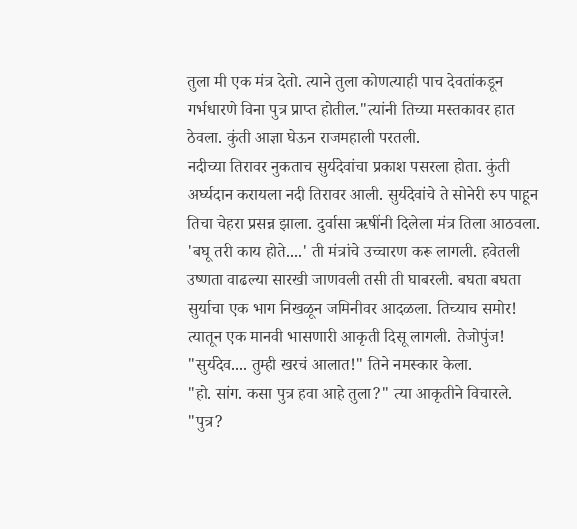तुला मी एक मंत्र देतो. त्याने तुला कोणत्याही पाच देवतांकडून गर्भधारणे विना पुत्र प्राप्त होतील."त्यांनी तिच्या मस्तकावर हात ठेवला. कुंती आज्ञा घेऊन राजमहाली परतली.
नदीच्या तिरावर नुकताच सुर्यदेवांचा प्रकाश पसरला होता. कुंती अर्घ्यदान करायला नदी तिरावर आली. सुर्यदेवांचे ते सोनेरी रुप पाहून तिचा चेहरा प्रसन्न झाला. दुर्वासा ऋषींनी दिलेला मंत्र तिला आठवला. 'बघू तरी काय होते....' ती मंत्रांचे उच्चारण करू लागली. हवेतली उष्णता वाढल्या सारखी जाणवली तसी ती घाबरली. बघता बघता सुर्याचा एक भाग निखळून जमिनीवर आदळला. तिच्याच समोर! त्यातून एक मानवी भासणारी आकृती दिसू लागली. तेजोपुंज!
"सुर्यदेव.... तुम्ही खरचं आलात!" तिने नमस्कार केला.
"हो. सांग. कसा पुत्र हवा आहे तुला?" त्या आकृतीने विचारले.
"पुत्र?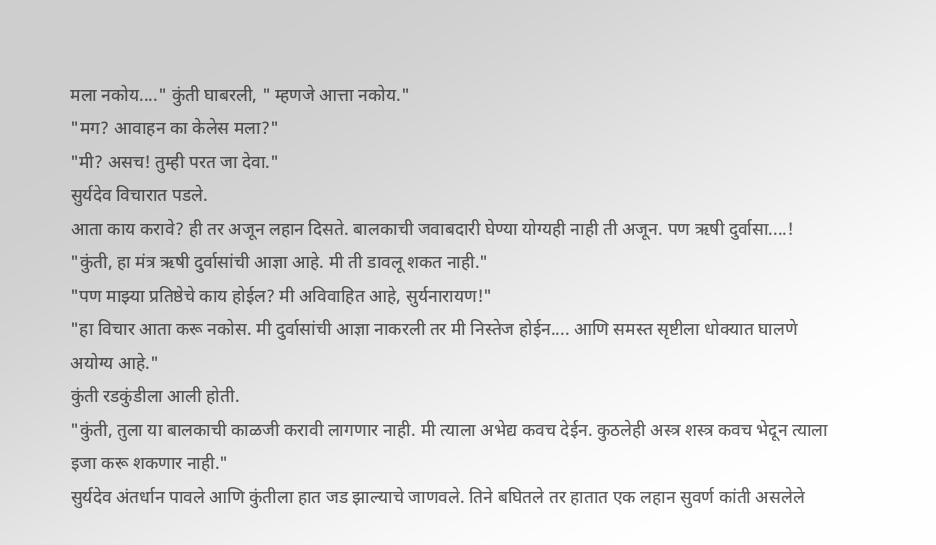मला नकोय...." कुंती घाबरली, " म्हणजे आत्ता नकोय."
"मग? आवाहन का केलेस मला?"
"मी? असच! तुम्ही परत जा देवा."
सुर्यदेव विचारात पडले.
आता काय करावे? ही तर अजून लहान दिसते. बालकाची जवाबदारी घेण्या योग्यही नाही ती अजून. पण ऋषी दुर्वासा....!
"कुंती, हा मंत्र ऋषी दुर्वासांची आज्ञा आहे. मी ती डावलू शकत नाही."
"पण माझ्या प्रतिष्ठेचे काय होईल? मी अविवाहित आहे, सुर्यनारायण!"
"हा विचार आता करू नकोस. मी दुर्वासांची आज्ञा नाकरली तर मी निस्तेज होईन.... आणि समस्त सृष्टीला धोक्यात घालणे अयोग्य आहे."
कुंती रडकुंडीला आली होती.
"कुंती, तुला या बालकाची काळजी करावी लागणार नाही. मी त्याला अभेद्य कवच देईन. कुठलेही अस्त्र शस्त्र कवच भेदून त्याला इजा करू शकणार नाही."
सुर्यदेव अंतर्धान पावले आणि कुंतीला हात जड झाल्याचे जाणवले. तिने बघितले तर हातात एक लहान सुवर्ण कांती असलेले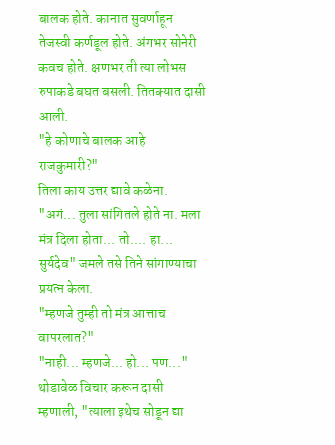बालक होते. कानात सुवर्णाहून तेजस्वी कर्णडूल होते. अंगभर सोनेरी कवच होते. क्षणभर ती त्या लोभस रुपाकडे बघत बसली. तितक्यात दासी आली.
"हे कोणाचे बालक आहे राजकुमारी?"
तिला काय उत्तर द्यावे कळेना.
"अगं... तुला सांगितले होते ना. मला मंत्र दिला होता... तो.... हा... सुर्यदेव" जमले तसे तिने सांगाण्याचा प्रयत्न केला.
"म्हणजे तुम्ही तो मंत्र आत्ताच वापरलात?"
"नाही... म्हणजे... हो... पण..."
थोडावेळ विचार करून दासी म्हणाली, "त्याला इथेच सोडून द्या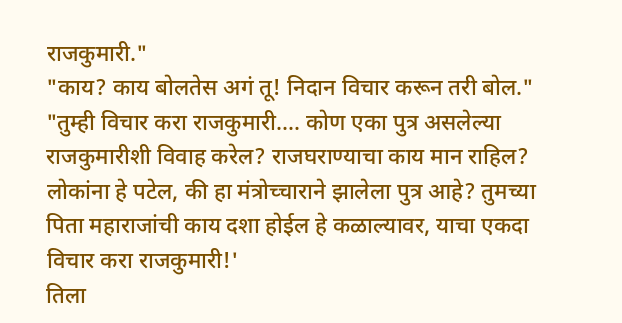राजकुमारी."
"काय? काय बोलतेस अगं तू! निदान विचार करून तरी बोल."
"तुम्ही विचार करा राजकुमारी.... कोण एका पुत्र असलेल्या राजकुमारीशी विवाह करेल? राजघराण्याचा काय मान राहिल? लोकांना हे पटेल, की हा मंत्रोच्चाराने झालेला पुत्र आहे? तुमच्या पिता महाराजांची काय दशा होईल हे कळाल्यावर, याचा एकदा विचार करा राजकुमारी!'
तिला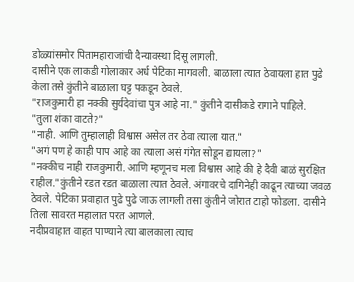डोळ्यांसमोर पितामहाराजांची दैन्यावस्था दिसू लागली.
दासीने एक लाकडी गोलाकार अर्ध पेटिका मागवली. बाळाला त्यात ठेवायला हात पुढे केला तसे कुंतीने बाळाला घट्ट पकडून ठेवले.
"राजकुमारी हा नक्की सुर्यदेवांचा पुत्र आहे ना." कुंतीने दासीकडे रागाने पाहिले.
"तुला शंका वाटते?"
"नाही. आणि तुम्हालाही विश्वास असेल तर ठेवा त्याला यात."
"अगं पण हे काही पाप आहे का त्याला असं गंगेत सोडून द्यायला?"
"नक्कीच नाही राजकुमारी. आणि म्हणूनच मला विश्वास आहे की हे दैवी बाळं सुरक्षित राहील."कुंतीने रडत रडत बाळाला त्यात ठेवले. अंगावरचे दागिनेही काढून त्याच्या जवळ ठेवले. पेटिका प्रवाहात पुढे पुढे जाऊ लागली तसा कुंतीने जोरात टाहो फोडला. दासीने तिला सावरत महालात परत आणले.
नदीप्रवाहात वाहत पाण्याने त्या बालकाला त्याच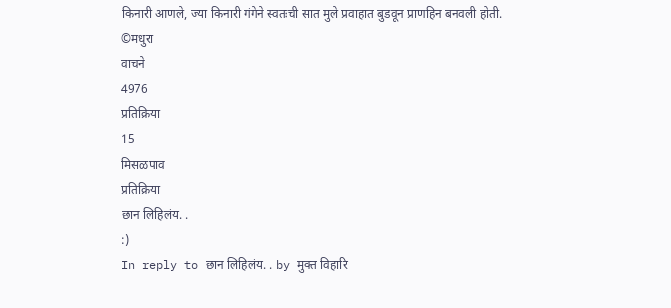किनारी आणले, ज्या किनारी गंगेने स्वतःची सात मुले प्रवाहात बुडवून प्राणहिन बनवली होती.
©मधुरा
वाचने
4976
प्रतिक्रिया
15
मिसळपाव
प्रतिक्रिया
छान लिहिलंय. .
:)
In reply to छान लिहिलंय. . by मुक्त विहारि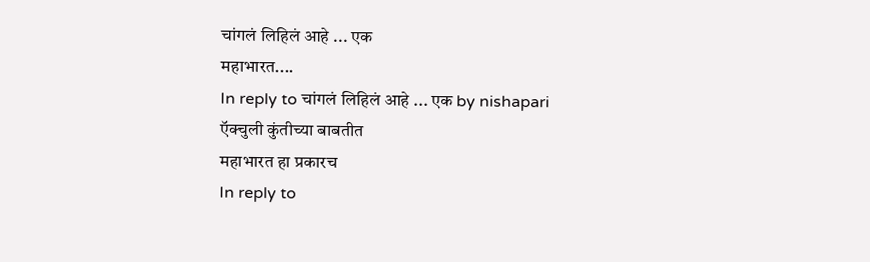चांगलं लिहिलं आहे ... एक
महाभारत....
In reply to चांगलं लिहिलं आहे ... एक by nishapari
ऍक्चुली कुंतीच्या बाबतीत
महाभारत हा प्रकारच
In reply to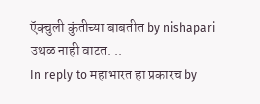ऍक्चुली कुंतीच्या बाबतीत by nishapari
उथळ नाही वाटत. ..
In reply to महाभारत हा प्रकारच by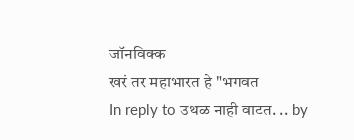जॉनविक्क
खरं तर महाभारत हे "भगवत
In reply to उथळ नाही वाटत. .. by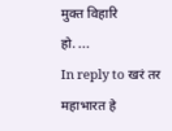मुक्त विहारि
हो. ...
In reply to खरं तर महाभारत हे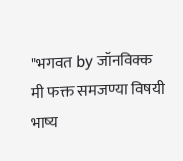"भगवत by जॉनविक्क
मी फक्त समजण्या विषयी भाष्य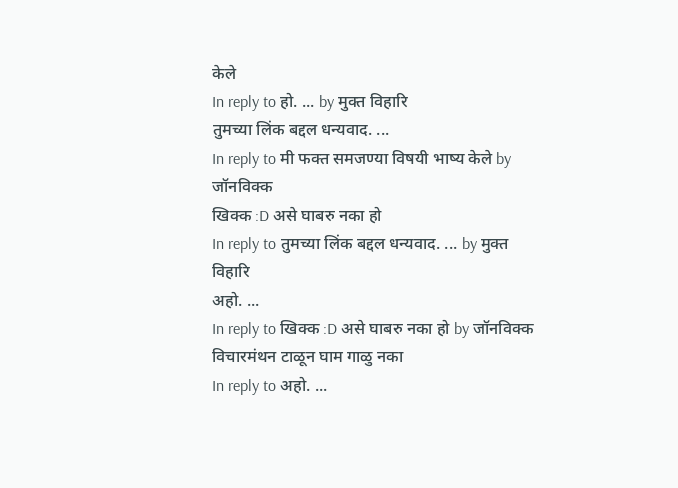केले
In reply to हो. ... by मुक्त विहारि
तुमच्या लिंक बद्दल धन्यवाद. ...
In reply to मी फक्त समजण्या विषयी भाष्य केले by जॉनविक्क
खिक्क :D असे घाबरु नका हो
In reply to तुमच्या लिंक बद्दल धन्यवाद. ... by मुक्त विहारि
अहो. ...
In reply to खिक्क :D असे घाबरु नका हो by जॉनविक्क
विचारमंथन टाळून घाम गाळु नका
In reply to अहो. ...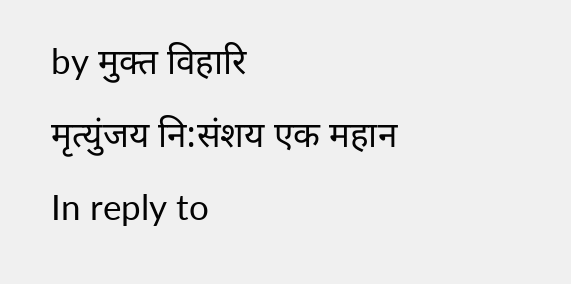by मुक्त विहारि
मृत्युंजय नि:संशय एक महान
In reply to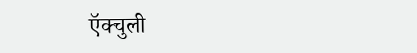ऍक्चुली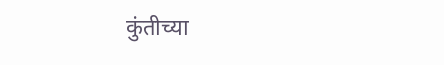कुंतीच्या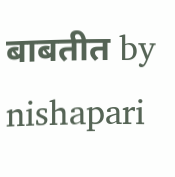बाबतीत by nishapari